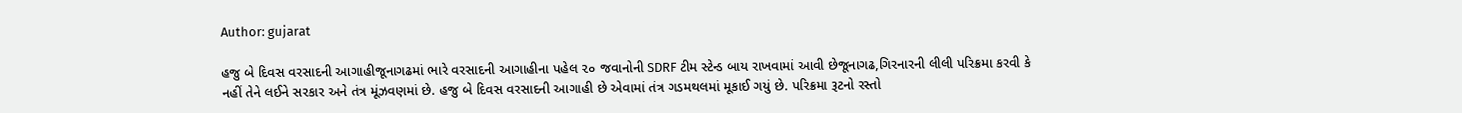Author: gujarat

હજુ બે દિવસ વરસાદની આગાહીજૂનાગઢમાં ભારે વરસાદની આગાહીના પહેલ ૨૦ જવાનોની SDRF ટીમ સ્ટેન્ડ બાય રાખવામાં આવી છેજૂનાગઢ,ગિરનારની લીલી પરિક્રમા કરવી કે નહીં તેને લઈને સરકાર અને તંત્ર મૂંઝવણમાં છે. હજુ બે દિવસ વરસાદની આગાહી છે એવામાં તંત્ર ગડમથલમાં મૂકાઈ ગયું છે. પરિક્રમા રૂટનો રસ્તો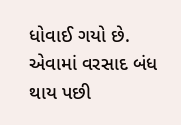ધોવાઈ ગયો છે. એવામાં વરસાદ બંધ થાય પછી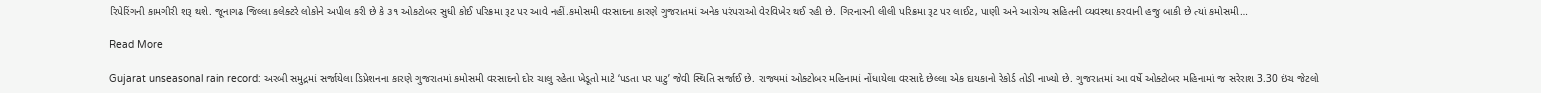રિપેરિંગની કામગીરી શરૂ થશે. જૂનાગઢ જિલ્લા કલેક્ટરે લોકોને અપીલ કરી છે કે ૩૧ ઓકટોબર સુધી કોઈ પરિક્રમા રૂટ પર આવે નહીં.કમોસમી વરસાદના કારણે ગુજરાતમાં અનેક પરંપરાઓ વેરવિખેર થઈ રહી છે. ગિરનારની લીલી પરિક્રમા રૂટ પર લાઈટ, પાણી અને આરોગ્ય સહિતની વ્યવસ્થા કરવાની હજુ બાકી છે ત્યાં કમોસમી…

Read More

Gujarat unseasonal rain record: અરબી સમુદ્રમાં સર્જાયેલા ડિપ્રેશનના કારણે ગુજરાતમાં કમોસમી વરસાદનો દોર ચાલુ રહેતા ખેડૂતો માટે ‘પડતા પર પાટુ’ જેવી સ્થિતિ સર્જાઈ છે. રાજ્યમાં ઓક્ટોબર મહિનામાં નોંધાયેલા વરસાદે છેલ્લા એક દાયકાનો રેકોર્ડ તોડી નાખ્યો છે. ગુજરાતમાં આ વર્ષે ઓક્ટોબર મહિનામાં જ સરેરાશ 3.30 ઇંચ જેટલો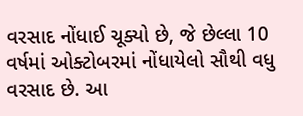વરસાદ નોંધાઈ ચૂક્યો છે, જે છેલ્લા 10 વર્ષમાં ઓક્ટોબરમાં નોંધાયેલો સૌથી વધુ વરસાદ છે. આ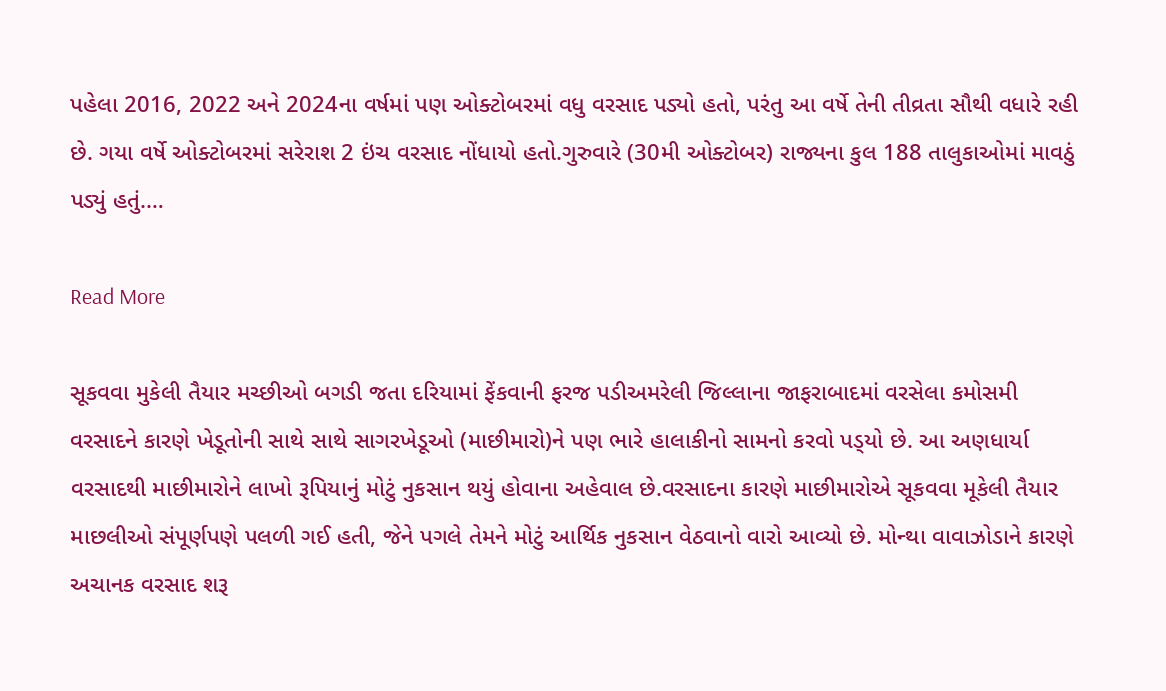પહેલા 2016, 2022 અને 2024ના વર્ષમાં પણ ઓક્ટોબરમાં વધુ વરસાદ પડ્યો હતો, પરંતુ આ વર્ષે તેની તીવ્રતા સૌથી વધારે રહી છે. ગયા વર્ષે ઓક્ટોબરમાં સરેરાશ 2 ઇંચ વરસાદ નોંધાયો હતો.ગુરુવારે (30મી ઓક્ટોબર) રાજ્યના કુલ 188 તાલુકાઓમાં માવઠું પડ્યું હતું.…

Read More

સૂકવવા મુકેલી તૈયાર મચ્છીઓ બગડી જતા દરિયામાં ફેંકવાની ફરજ પડીઅમરેલી જિલ્લાના જાફરાબાદમાં વરસેલા કમોસમી વરસાદને કારણે ખેડૂતોની સાથે સાથે સાગરખેડૂઓ (માછીમારો)ને પણ ભારે હાલાકીનો સામનો કરવો પડ્‌યો છે. આ અણધાર્યા વરસાદથી માછીમારોને લાખો રૂપિયાનું મોટું નુકસાન થયું હોવાના અહેવાલ છે.વરસાદના કારણે માછીમારોએ સૂકવવા મૂકેલી તૈયાર માછલીઓ સંપૂર્ણપણે પલળી ગઈ હતી, જેને પગલે તેમને મોટું આર્થિક નુકસાન વેઠવાનો વારો આવ્યો છે. મોન્થા વાવાઝોડાને કારણે અચાનક વરસાદ શરૂ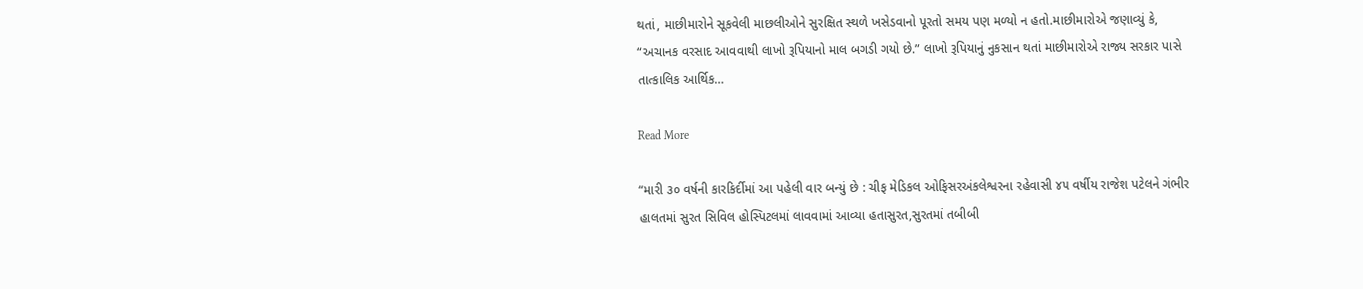થતાં, માછીમારોને સૂકવેલી માછલીઓને સુરક્ષિત સ્થળે ખસેડવાનો પૂરતો સમય પણ મળ્યો ન હતો.માછીમારોએ જણાવ્યું કે, “અચાનક વરસાદ આવવાથી લાખો રૂપિયાનો માલ બગડી ગયો છે.” લાખો રૂપિયાનું નુકસાન થતાં માછીમારોએ રાજ્ય સરકાર પાસે તાત્કાલિક આર્થિક…

Read More

“મારી ૩૦ વર્ષની કારકિર્દીમાં આ પહેલી વાર બન્યું છે : ચીફ મેડિકલ ઓફિસરઅંકલેશ્વરના રહેવાસી ૪૫ વર્ષીય રાજેશ પટેલને ગંભીર હાલતમાં સુરત સિવિલ હોસ્પિટલમાં લાવવામાં આવ્યા હતાસુરત,સુરતમાં તબીબી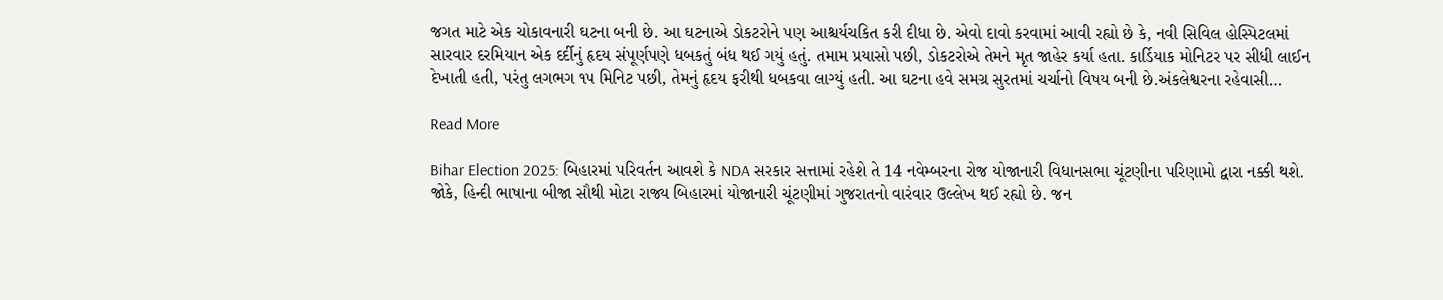જગત માટે એક ચોકાવનારી ઘટના બની છે. આ ઘટનાએ ડોકટરોને પણ આશ્ચર્યચકિત કરી દીધા છે. એવો દાવો કરવામાં આવી રહ્યો છે કે, નવી સિવિલ હોસ્પિટલમાં સારવાર દરમિયાન એક દર્દીનું હૃદય સંપૂર્ણપણે ધબકતું બંધ થઈ ગયું હતું. તમામ પ્રયાસો પછી, ડોકટરોએ તેમને મૃત જાહેર કર્યા હતા. કાર્ડિયાક મોનિટર પર સીધી લાઈન દેખાતી હતી, પરંતુ લગભગ ૧૫ મિનિટ પછી, તેમનું હૃદય ફરીથી ધબકવા લાગ્યું હતી. આ ઘટના હવે સમગ્ર સુરતમાં ચર્ચાનો વિષય બની છે.અંકલેશ્વરના રહેવાસી…

Read More

Bihar Election 2025: બિહારમાં પરિવર્તન આવશે કે NDA સરકાર સત્તામાં રહેશે તે 14 નવેમ્બરના રોજ યોજાનારી વિધાનસભા ચૂંટણીના પરિણામો દ્વારા નક્કી થશે. જોકે, હિન્દી ભાષાના બીજા સૌથી મોટા રાજ્ય બિહારમાં યોજાનારી ચૂંટણીમાં ગુજરાતનો વારંવાર ઉલ્લેખ થઈ રહ્યો છે. જન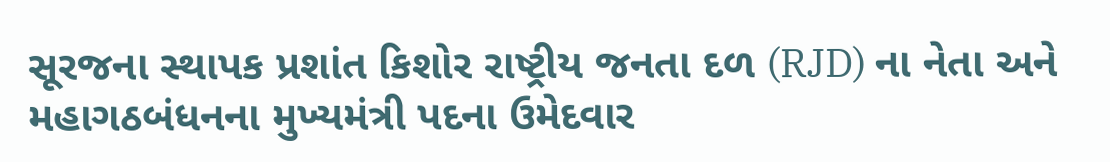સૂરજના સ્થાપક પ્રશાંત કિશોર રાષ્ટ્રીય જનતા દળ (RJD) ના નેતા અને મહાગઠબંધનના મુખ્યમંત્રી પદના ઉમેદવાર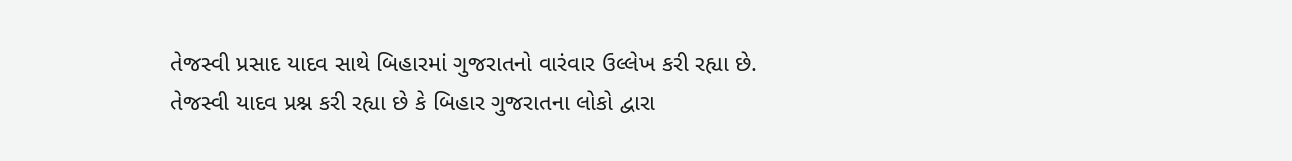તેજસ્વી પ્રસાદ યાદવ સાથે બિહારમાં ગુજરાતનો વારંવાર ઉલ્લેખ કરી રહ્યા છે. તેજસ્વી યાદવ પ્રશ્ન કરી રહ્યા છે કે બિહાર ગુજરાતના લોકો દ્વારા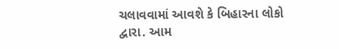ચલાવવામાં આવશે કે બિહારના લોકો દ્વારા. આમ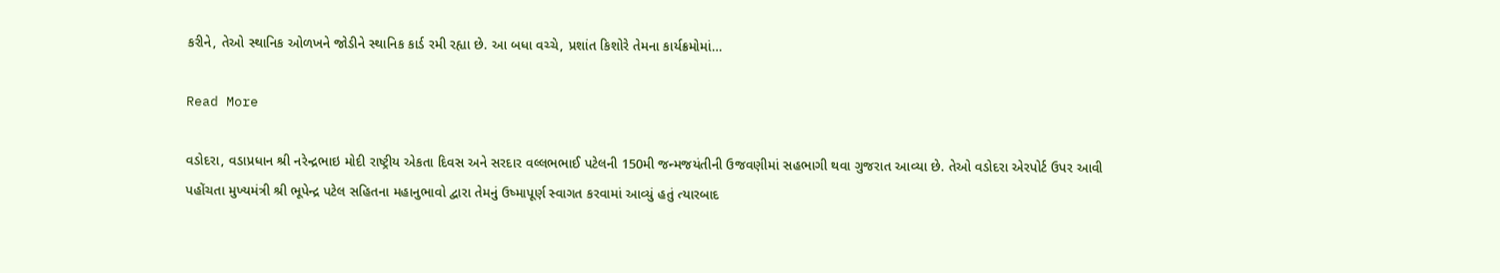કરીને, તેઓ સ્થાનિક ઓળખને જોડીને સ્થાનિક કાર્ડ રમી રહ્યા છે. આ બધા વચ્ચે, પ્રશાંત કિશોરે તેમના કાર્યક્રમોમાં…

Read More

વડોદરા, વડાપ્રધાન શ્રી નરેન્દ્રભાઇ મોદી રાષ્ટ્રીય એકતા દિવસ અને સરદાર વલ્લભભાઈ પટેલની 150મી જન્મજયંતીની ઉજવણીમાં સહભાગી થવા ગુજરાત આવ્યા છે. તેઓ વડોદરા એરપોર્ટ ઉપર આવી પહોંચતા મુખ્યમંત્રી શ્રી ભૂપેન્દ્ર પટેલ સહિતના મહાનુભાવો દ્વારા તેમનું ઉષ્માપૂર્ણ સ્વાગત કરવામાં આવ્યું હતું ત્યારબાદ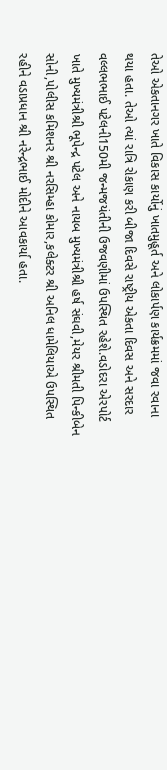તેઓ એકતાનગર ખાતે વિકાસ કાર્યોનું ખાતમુહૂર્ત અને લોકાર્પણ કાર્યક્રમમાં જવા રવાના થયા હતા. તેઓ ત્યાં રાત્રિ રોકાણ કરી બીજા દિવસે રાષ્ટ્રીય એકતા દિવસ અને સરદાર વલ્લભભાઈ પટેલની150મી જન્મજયંતીની ઉજવણીમાં ઉપસ્થિત રહેશે.વડોદરા એરપોર્ટ ખાતે મુખ્યમંત્રીશ્રી ભૂપેન્દ્ર પટેલ અને નાયબ મુખ્યમંત્રીશ્રી હર્ષ સંઘવી,મેયર શ્રીમતી પિન્કીબેન સોની,પોલીસ કમિશનર શ્રી નરસિમ્હા કોમાર,કલેક્ટર શ્રી અનિલ ધામેલિયાએ ઉપસ્થિત રહીને વડાપ્રધાન શ્રી નરેન્દ્રભાઈ મોદીને આવકાર્યા હતા.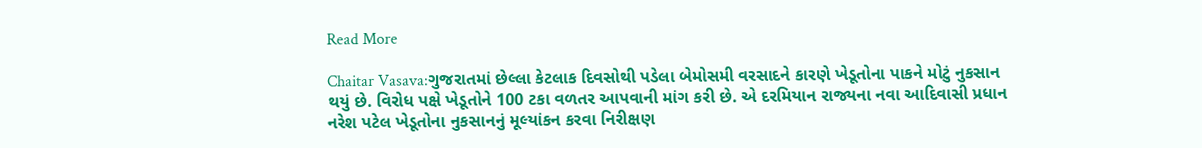Read More

Chaitar Vasava:ગુજરાતમાં છેલ્લા કેટલાક દિવસોથી પડેલા બેમોસમી વરસાદને કારણે ખેડૂતોના પાકને મોટું નુકસાન થયું છે. વિરોધ પક્ષે ખેડૂતોને 100 ટકા વળતર આપવાની માંગ કરી છે. એ દરમિયાન રાજ્યના નવા આદિવાસી પ્રધાન નરેશ પટેલ ખેડૂતોના નુકસાનનું મૂલ્યાંકન કરવા નિરીક્ષણ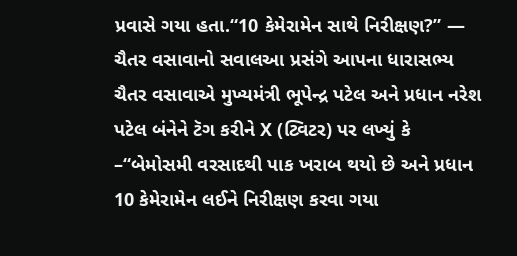પ્રવાસે ગયા હતા.“10 કેમેરામેન સાથે નિરીક્ષણ?” — ચૈતર વસાવાનો સવાલઆ પ્રસંગે આપના ધારાસભ્ય ચૈતર વસાવાએ મુખ્યમંત્રી ભૂપેન્દ્ર પટેલ અને પ્રધાન નરેશ પટેલ બંનેને ટૅગ કરીને X (ટ્વિટર) પર લખ્યું કે –“બેમોસમી વરસાદથી પાક ખરાબ થયો છે અને પ્રધાન 10 કેમેરામેન લઈને નિરીક્ષણ કરવા ગયા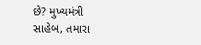છે? મુખ્યમંત્રી સાહેબ, તમારા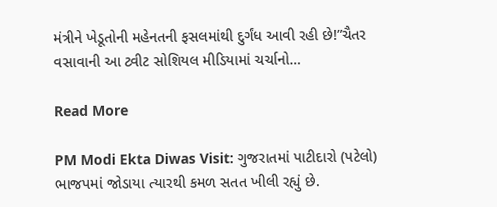મંત્રીને ખેડૂતોની મહેનતની ફસલમાંથી દુર્ગંધ આવી રહી છે!”ચૈતર વસાવાની આ ટ્વીટ સોશિયલ મીડિયામાં ચર્ચાનો…

Read More

PM Modi Ekta Diwas Visit: ગુજરાતમાં પાટીદારો (પટેલો) ભાજપમાં જોડાયા ત્યારથી કમળ સતત ખીલી રહ્યું છે.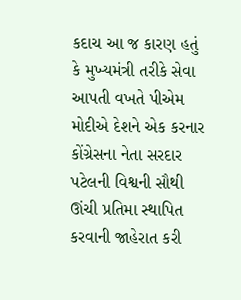કદાચ આ જ કારણ હતું કે મુખ્યમંત્રી તરીકે સેવા આપતી વખતે પીએમ મોદીએ દેશને એક કરનાર કોંગ્રેસના નેતા સરદાર પટેલની વિશ્વની સૌથી ઊંચી પ્રતિમા સ્થાપિત કરવાની જાહેરાત કરી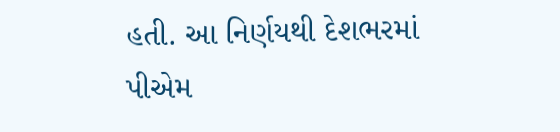હતી. આ નિર્ણયથી દેશભરમાં પીએમ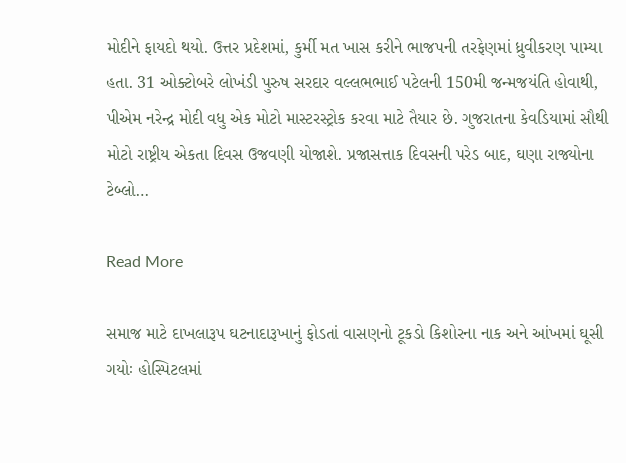મોદીને ફાયદો થયો. ઉત્તર પ્રદેશમાં, કુર્મી મત ખાસ કરીને ભાજપની તરફેણમાં ધ્રુવીકરણ પામ્યા હતા. 31 ઓક્ટોબરે લોખંડી પુરુષ સરદાર વલ્લભભાઈ પટેલની 150મી જન્મજયંતિ હોવાથી, પીએમ નરેન્દ્ર મોદી વધુ એક મોટો માસ્ટરસ્ટ્રોક કરવા માટે તૈયાર છે. ગુજરાતના કેવડિયામાં સૌથી મોટો રાષ્ટ્રીય એકતા દિવસ ઉજવણી યોજાશે. પ્રજાસત્તાક દિવસની પરેડ બાદ, ઘણા રાજ્યોના ટેબ્લો…

Read More

સમાજ માટે દાખલારૂપ ઘટનાદારૂખાનું ફોડતાં વાસણનો ટૂકડો કિશોરના નાક અને આંખમાં ઘૂસી ગયોઃ હોસ્પિટલમાં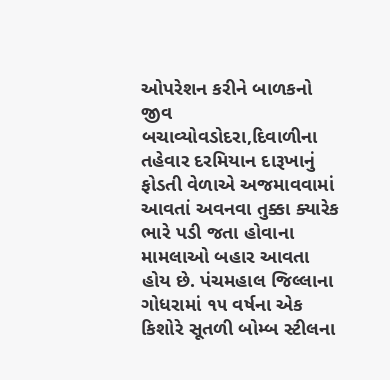ઓપરેશન કરીને બાળકનો જીવ બચાવ્યોવડોદરા,દિવાળીના તહેવાર દરમિયાન દારૂખાનું ફોડતી વેળાએ અજમાવવામાં આવતાં અવનવા તુક્કા ક્યારેક ભારે પડી જતા હોવાના મામલાઓ બહાર આવતા હોય છે. પંચમહાલ જિલ્લાના ગોધરામાં ૧૫ વર્ષના એક કિશોરે સૂતળી બોમ્બ સ્ટીલના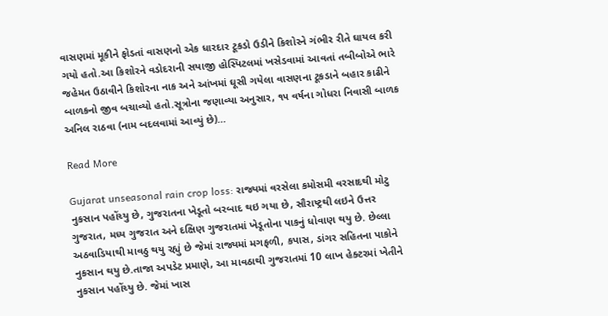વાસણમાં મૂકીને ફોડતાં વાસણનો એક ધારદાર ટૂકડો ઉડીને કિશોરને ગંભીર રીતે ઘાયલ કરી ગયો હતો.આ કિશોરને વડોદરાની સયાજી હોસ્પિટલમાં ખસેડવામાં આવતાં તબીબોએ ભારે જહેમત ઉઠાવીને કિશોરના નાક અને આંખમાં ઘૂસી ગયેલા વાસણના ટૂકડાને બહાર કાઢીને બાળકનો જીવ બચાવ્યો હતો.સૂત્રોના જણાવ્યા અનુસાર, ૧૫ વર્ષના ગોધરા નિવાસી બાળક અનિલ રાઠવા (નામ બદલવામાં આવ્યું છે)…

Read More

Gujarat unseasonal rain crop loss: રાજ્યમાં વરસેલા કમોસમી વરસાદથી મોટુ નુકસાન પહોંચ્યુ છે, ગુજરાતના ખેડૂતો બરબાદ થઇ ગયા છે, સૌરાષ્ટ્રથી લઇને ઉત્તર ગુજરાત, મધ્ય ગુજરાત અને દક્ષિણ ગુજરાતમાં ખેડૂતોના પાકનું ધોવાણ થયુ છે. છેલ્લા અઠવાડિયાથી માવઠુ થયુ રહ્યું છે જેમાં રાજ્યમાં મગફળી, કપાસ, ડાંગર સહિતના પાકોને નુકસાન થયુ છે.તાજા અપડેટ પ્રમાણે, આ માવઠાથી ગુજરાતમાં 10 લાખ હેક્ટરમાં ખેતીને નુકસાન પહોંચ્યુ છે. જેમાં ખાસ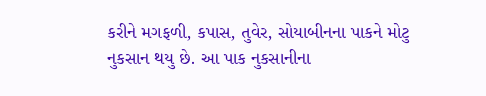કરીને મગફળી, કપાસ, તુવેર, સોયાબીનના પાકને મોટુ નુકસાન થયુ છે. આ પાક નુકસાનીના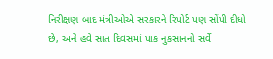નિરીક્ષણ બાદ મંત્રીઓએ સરકારને રિપોર્ટ પણ સોંપી દીધો છે, અને હવે સાત દિવસમાં પાક નુકસાનનો સર્વે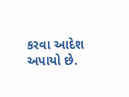કરવા આદેશ અપાયો છે.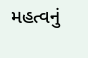મહત્વનું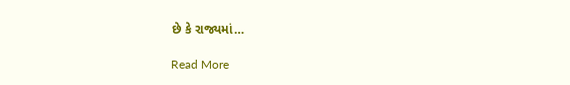છે કે રાજ્યમાં…

Read More